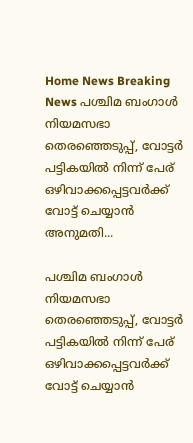Home News Breaking News പശ്ചിമ ബംഗാള്‍ നിയമസഭാ തെരഞ്ഞെടുപ്പ്, വോട്ടര്‍ പട്ടികയില്‍ നിന്ന് പേര് ഒഴിവാക്കപ്പെട്ടവര്‍ക്ക് വോട്ട് ചെയ്യാന്‍ അനുമതി...

പശ്ചിമ ബംഗാള്‍ നിയമസഭാ തെരഞ്ഞെടുപ്പ്, വോട്ടര്‍ പട്ടികയില്‍ നിന്ന് പേര് ഒഴിവാക്കപ്പെട്ടവര്‍ക്ക് വോട്ട് ചെയ്യാന്‍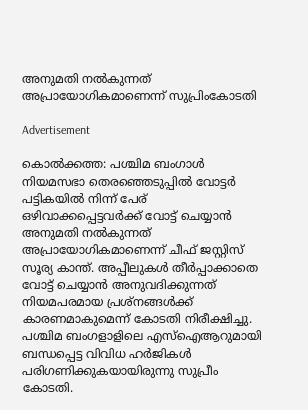അനുമതി നല്‍കുന്നത് അപ്രായോഗികമാണെന്ന് സുപ്രിംകോടതി

Advertisement

കൊല്‍ക്കത്ത: പശ്ചിമ ബംഗാള്‍ നിയമസഭാ തെരഞ്ഞെടുപ്പില്‍ വോട്ടര്‍ പട്ടികയില്‍ നിന്ന് പേര് ഒഴിവാക്കപ്പെട്ടവര്‍ക്ക് വോട്ട് ചെയ്യാന്‍ അനുമതി നല്‍കുന്നത് അപ്രായോഗികമാണെന്ന് ചീഫ് ജസ്റ്റിസ് സൂര്യ കാന്ത്. അപ്പീലുകള്‍ തീര്‍പ്പാക്കാതെ വോട്ട് ചെയ്യാന്‍ അനുവദിക്കുന്നത് നിയമപരമായ പ്രശ്‌നങ്ങള്‍ക്ക് കാരണമാകുമെന്ന് കോടതി നിരീക്ഷിച്ചു. പശ്ചിമ ബംഗളാളിലെ എസ്‌ഐആറുമായി ബന്ധപ്പെട്ട വിവിധ ഹര്‍ജികള്‍ പരിഗണിക്കുകയായിരുന്നു സുപ്രീം കോടതി.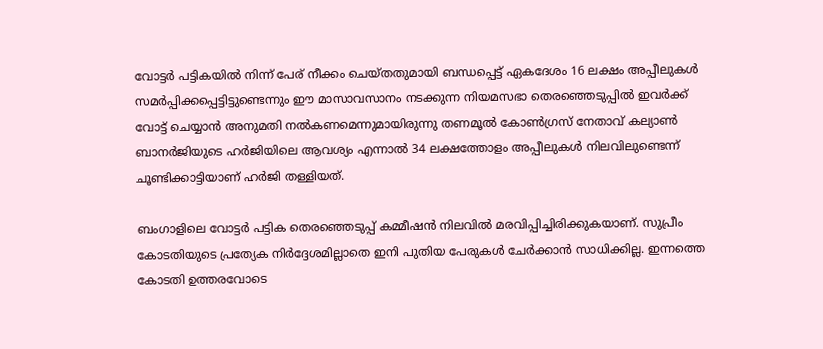വോട്ടര്‍ പട്ടികയില്‍ നിന്ന് പേര് നീക്കം ചെയ്തതുമായി ബന്ധപ്പെട്ട് ഏകദേശം 16 ലക്ഷം അപ്പീലുകള്‍ സമര്‍പ്പിക്കപ്പെട്ടിട്ടുണ്ടെന്നും ഈ മാസാവസാനം നടക്കുന്ന നിയമസഭാ തെരഞ്ഞെടുപ്പില്‍ ഇവര്‍ക്ക് വോട്ട് ചെയ്യാന്‍ അനുമതി നല്‍കണമെന്നുമായിരുന്നു തണമൂല്‍ കോണ്‍ഗ്രസ് നേതാവ് കല്യാണ്‍ ബാനര്‍ജിയുടെ ഹര്‍ജിയിലെ ആവശ്യം എന്നാല്‍ 34 ലക്ഷത്തോളം അപ്പീലുകള്‍ നിലവിലുണ്ടെന്ന് ചൂണ്ടിക്കാട്ടിയാണ് ഹര്‍ജി തള്ളിയത്.

ബംഗാളിലെ വോട്ടര്‍ പട്ടിക തെരഞ്ഞെടുപ്പ് കമ്മീഷന്‍ നിലവില്‍ മരവിപ്പിച്ചിരിക്കുകയാണ്. സുപ്രീം കോടതിയുടെ പ്രത്യേക നിര്‍ദ്ദേശമില്ലാതെ ഇനി പുതിയ പേരുകള്‍ ചേര്‍ക്കാന്‍ സാധിക്കില്ല. ഇന്നത്തെ കോടതി ഉത്തരവോടെ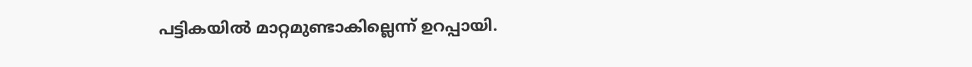പട്ടികയില്‍ മാറ്റമുണ്ടാകില്ലെന്ന് ഉറപ്പായി.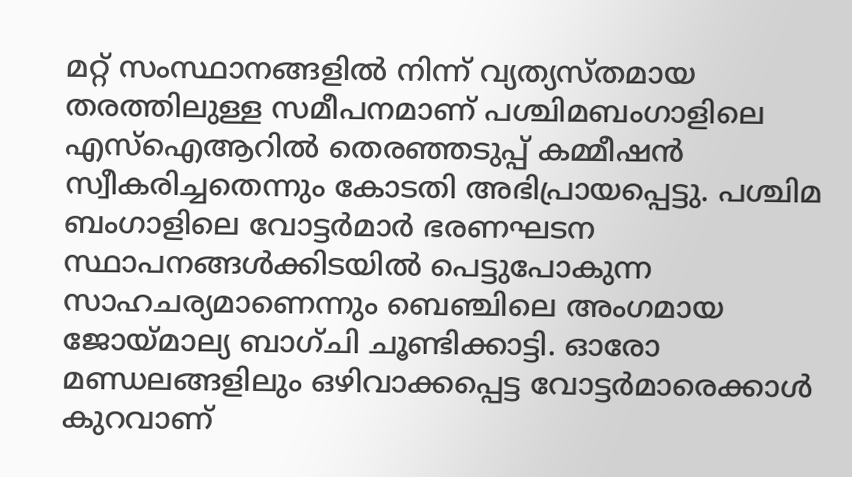മറ്റ് സംസ്ഥാനങ്ങളില്‍ നിന്ന് വ്യത്യസ്തമായ തരത്തിലുള്ള സമീപനമാണ് പശ്ചിമബംഗാളിലെ എസ്‌ഐആറില്‍ തെരഞ്ഞടുപ്പ് കമ്മീഷന്‍ സ്വീകരിച്ചതെന്നും കോടതി അഭിപ്രായപ്പെട്ടു. പശ്ചിമ ബംഗാളിലെ വോട്ടര്‍മാര്‍ ഭരണഘടന സ്ഥാപനങ്ങള്‍ക്കിടയില്‍ പെട്ടുപോകുന്ന സാഹചര്യമാണെന്നും ബെഞ്ചിലെ അംഗമായ ജോയ്മാല്യ ബാഗ്ചി ചൂണ്ടിക്കാട്ടി. ഓരോ മണ്ഡലങ്ങളിലും ഒഴിവാക്കപ്പെട്ട വോട്ടര്‍മാരെക്കാള്‍ കുറവാണ്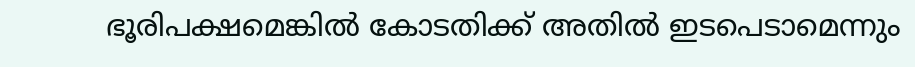ഭൂരിപക്ഷമെങ്കില്‍ കോടതിക്ക് അതില്‍ ഇടപെടാമെന്നും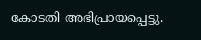കോടതി അഭിപ്രായപ്പെട്ടു.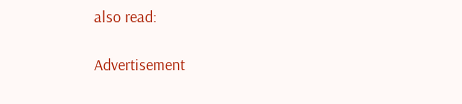also read:

Advertisement